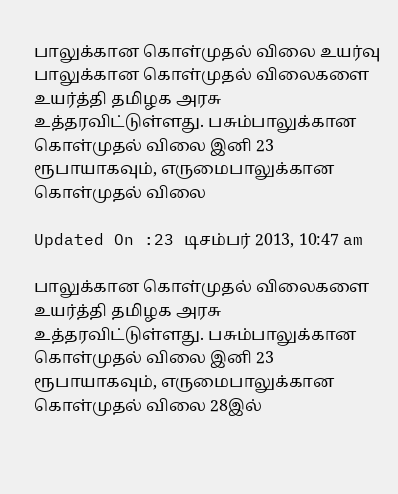பாலுக்கான கொள்முதல் விலை உயர்வு
பாலுக்கான கொள்முதல் விலைகளை உயர்த்தி தமிழக அரசு உத்தரவிட்டுள்ளது. பசும்பாலுக்கான கொள்முதல் விலை இனி 23 ரூபாயாகவும், எருமைபாலுக்கான கொள்முதல் விலை

Updated On :23 டிசம்பர் 2013, 10:47 am

பாலுக்கான கொள்முதல் விலைகளை உயர்த்தி தமிழக அரசு உத்தரவிட்டுள்ளது. பசும்பாலுக்கான கொள்முதல் விலை இனி 23 ரூபாயாகவும், எருமைபாலுக்கான கொள்முதல் விலை 28இல்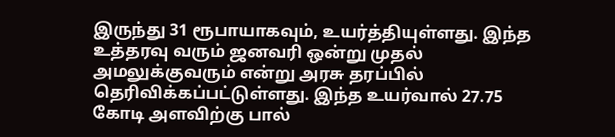இருந்து 31 ரூபாயாகவும், உயர்த்தியுள்ளது. இந்த உத்தரவு வரும் ஜனவரி ஒன்று முதல் அமலுக்குவரும் என்று அரசு தரப்பில் தெரிவிக்கப்பட்டுள்ளது. இந்த உயர்வால் 27.75 கோடி அளவிற்கு பால்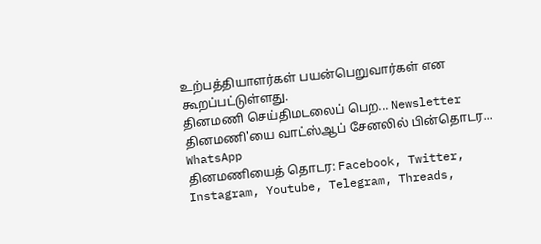உற்பத்தியாளர்கள் பயன்பெறுவார்கள் என கூறப்பட்டுள்ளது.
தினமணி செய்திமடலைப் பெற... Newsletter
தினமணி'யை வாட்ஸ்ஆப் சேனலில் பின்தொடர... WhatsApp
தினமணியைத் தொடர: Facebook, Twitter, Instagram, Youtube, Telegram, Threads,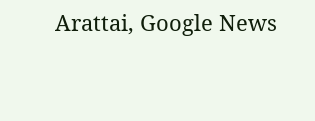Arattai, Google News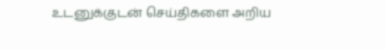உடனுக்குடன் செய்திகளை அறிய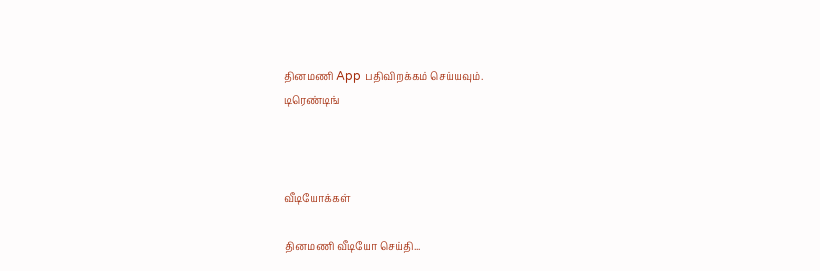தினமணி App பதிவிறக்கம் செய்யவும்.
டிரெண்டிங்



வீடியோக்கள்

தினமணி வீடியோ செய்தி...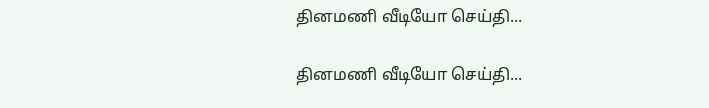தினமணி வீடியோ செய்தி...

தினமணி வீடியோ செய்தி...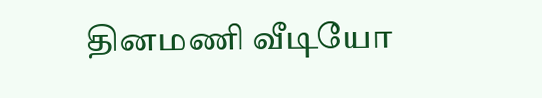தினமணி வீடியோ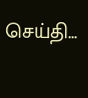செய்தி...